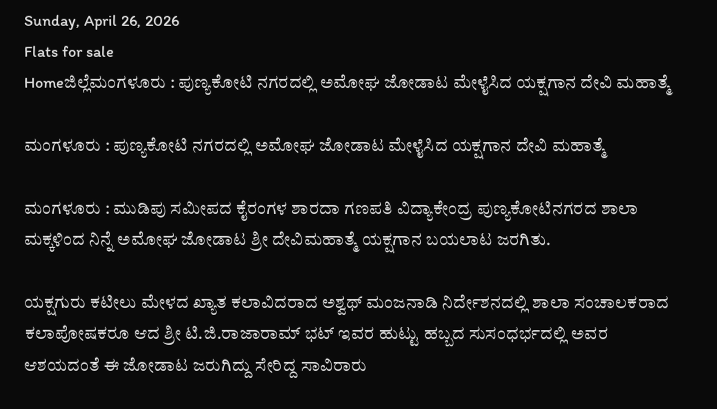Sunday, April 26, 2026
Flats for sale
Homeಜಿಲ್ಲೆಮಂಗಳೂರು : ಪುಣ್ಯಕೋಟಿ ನಗರದಲ್ಲಿ ಅಮೋಘ ಜೋಡಾಟ ಮೇಳೈಸಿದ ಯಕ್ಷಗಾನ ದೇವಿ ಮಹಾತ್ಮೆ

ಮಂಗಳೂರು : ಪುಣ್ಯಕೋಟಿ ನಗರದಲ್ಲಿ ಅಮೋಘ ಜೋಡಾಟ ಮೇಳೈಸಿದ ಯಕ್ಷಗಾನ ದೇವಿ ಮಹಾತ್ಮೆ

ಮಂಗಳೂರು : ಮುಡಿಪು ಸಮೀಪದ ಕೈರಂಗಳ ಶಾರದಾ ಗಣಪತಿ ವಿದ್ಯಾಕೇಂದ್ರ ಪುಣ್ಯಕೋಟಿನಗರದ ಶಾಲಾ ಮಕ್ಕಳಿಂದ ನಿನ್ನೆ ಅಮೋಘ ಜೋಡಾಟ ಶ್ರೀ ದೇವಿಮಹಾತ್ಮೆ ಯಕ್ಷಗಾನ ಬಯಲಾಟ ಜರಗಿತು.

ಯಕ್ಷಗುರು ಕಟೀಲು ಮೇಳದ ಖ್ಯಾತ ಕಲಾವಿದರಾದ ಅಶ್ವಥ್ ಮಂಜನಾಡಿ ನಿರ್ದೇಶನದಲ್ಲಿ ಶಾಲಾ ಸಂಚಾಲಕರಾದ ಕಲಾಪೋಷಕರೂ ಆದ ಶ್ರೀ ಟಿ.ಜಿ.ರಾಜಾರಾಮ್ ಭಟ್ ಇವರ ಹುಟ್ಟು ಹಬ್ಬದ ಸುಸಂಧರ್ಭದಲ್ಲಿ ಅವರ ಆಶಯದಂತೆ ಈ ಜೋಡಾಟ ಜರುಗಿದ್ದು ಸೇರಿದ್ದ ಸಾವಿರಾರು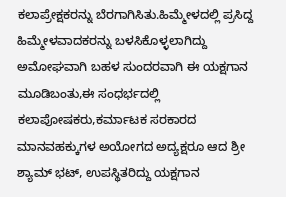ಕಲಾಪ್ರೇಕ್ಷಕರನ್ನು ಬೆರಗಾಗಿಸಿತು.ಹಿಮ್ಮೇಳದಲ್ಲಿ ಪ್ರಸಿದ್ದ ಹಿಮ್ಮೇಳವಾದಕರನ್ನು ಬಳಸಿಕೊಳ್ಳಲಾಗಿದ್ದು ಅಮೋಘವಾಗಿ ಬಹಳ ಸುಂದರವಾಗಿ ಈ ಯಕ್ಷಗಾನ ಮೂಡಿಬಂತು,ಈ ಸಂಧರ್ಭದಲ್ಲಿ ಕಲಾಪೋಷಕರು,ಕರ್ಮಾಟಕ ಸರಕಾರದ ಮಾನವಹಕ್ಕುಗಳ ಅಯೋಗದ ಅದ್ಯಕ್ಷರೂ ಆದ ಶ್ರೀ ಶ್ಯಾಮ್ ಭಟ್, ಉಪಸ್ಥಿತರಿದ್ದು ಯಕ್ಷಗಾನ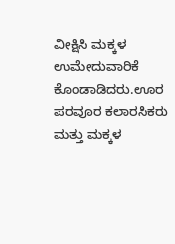ವೀಕ್ಷಿಸಿ ಮಕ್ಕಳ ಉಮೇದುವಾರಿಕೆ ಕೊಂಡಾಡಿದರು.ಊರ ಪರವೂರ ಕಲಾರಸಿಕರು ಮತ್ತು ಮಕ್ಕಳ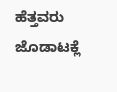ಹೆತ್ತವರು ಜೊಡಾಟಕ್ಲೆ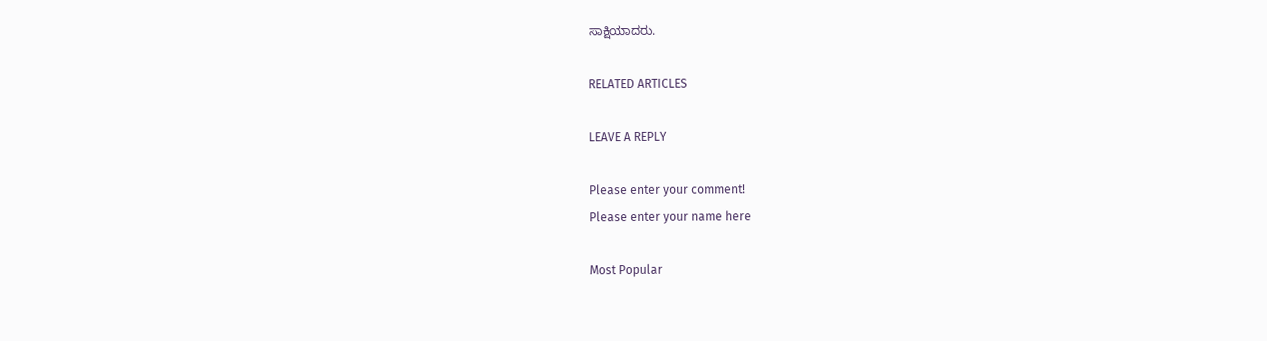ಸಾಕ್ಷಿಯಾದರು.

RELATED ARTICLES

LEAVE A REPLY

Please enter your comment!
Please enter your name here

Most Popular